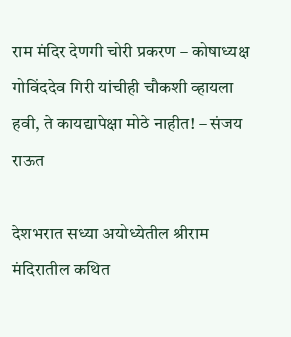राम मंदिर देणगी चोरी प्रकरण – कोषाध्यक्ष गोविंददेव गिरी यांचीही चौकशी व्हायला हवी, ते कायद्यापेक्षा मोठे नाहीत! – संजय राऊत

देशभरात सध्या अयोध्येतील श्रीराम मंदिरातील कथित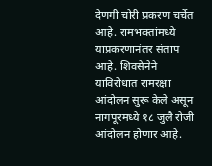देणगी चोरी प्रकरण चर्चेत आहे. रामभक्तांमध्ये याप्रकरणानंतर संताप आहे. शिवसेनेने याविरोधात रामरक्षा आंदोलन सुरू केले असून नागपूरमध्ये १८ जुलै रोजी आंदोलन होणार आहे.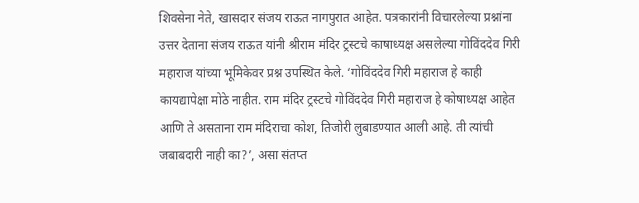शिवसेना नेते, खासदार संजय राऊत नागपुरात आहेत. पत्रकारांनी विचारलेल्या प्रश्नांना उत्तर देताना संजय राऊत यांनी श्रीराम मंदिर ट्रस्टचे काषाध्यक्ष असलेल्या गोविंददेव गिरी महाराज यांच्या भूमिकेवर प्रश्न उपस्थित केले. ‘गोविंददेव गिरी महाराज हे काही कायद्यापेक्षा मोठे नाहीत. राम मंदिर ट्रस्टचे गोविंददेव गिरी महाराज हे कोषाध्यक्ष आहेत आणि ते असताना राम मंदिराचा कोश, तिजोरी लुबाडण्यात आली आहे. ती त्यांची जबाबदारी नाही का?’, असा संतप्त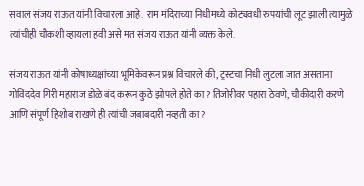सवाल संजय राऊत यांनी विचारला आहे.  राम मंदिराच्या निधीमध्ये कोट्यवधी रुपयांची लूट झाली त्यामुळे त्यांचीही चौकशी व्हायला हवी असे मत संजय राऊत यांनी व्यक्त केले.

संजय राऊत यांनी कोषाध्यक्षांच्या भूमिकेवरून प्रश्न विचारले की, ट्रस्टचा निधी लुटला जात असताना गोविंददेव गिरी महाराज डोळे बंद करून कुठे झोपले होते का? तिजोरीवर पहारा ठेवणे, चौकीदारी करणे आणि संपूर्ण हिशोब राखणे ही त्यांची जबाबदारी नव्हती का?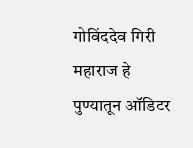गोविंददेव गिरी महाराज हे पुण्यातून ऑडिटर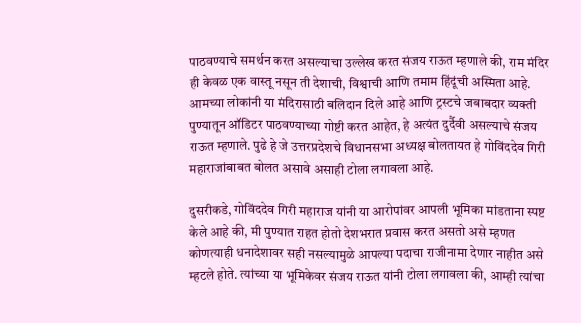पाठवण्याचे समर्थन करत असल्याचा उल्लेख करत संजय राऊत म्हणाले की, राम मंदिर ही केवळ एक वास्तू नसून ती देशाची, विश्वाची आणि तमाम हिंदूंची अस्मिता आहे. आमच्या लोकांनी या मंदिरासाठी बलिदान दिले आहे आणि ट्रस्टचे जबाबदार व्यक्ती पुण्यातून ऑडिटर पाठवण्याच्या गोष्टी करत आहेत, हे अत्यंत दुर्दैवी असल्याचे संजय राऊत म्हणाले. पुढे हे जे उत्तरप्रदेशचे विधानसभा अध्यक्ष बोलतायत हे गोविंददेव गिरी महाराजांबाबत बोलत असावे असाही टोला लगावला आहे.

दुसरीकडे, गोविंददेव गिरी महाराज यांनी या आरोपांवर आपली भूमिका मांडताना स्पष्ट केले आहे की, मी पुण्यात राहत होतो देशभरात प्रवास करत असतो असे म्हणत कोणत्याही धनादेशावर सही नसल्यामुळे आपल्या पदाचा राजीनामा देणार नाहीत असे म्हटले होते. त्यांच्या या भूमिकेवर संजय राऊत यांनी टोला लगावला की, आम्ही त्यांचा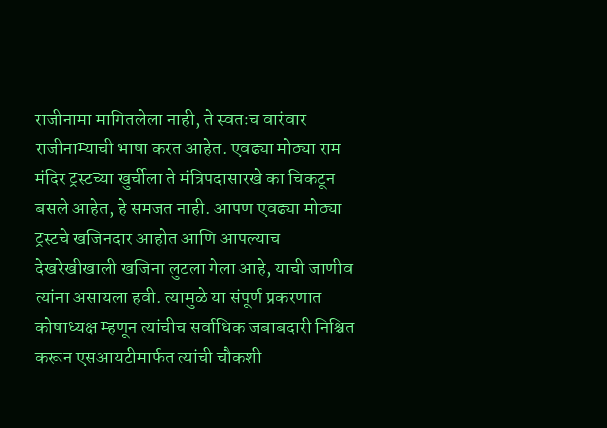राजीनामा मागितलेला नाही, ते स्वतःच वारंवार राजीनाम्याची भाषा करत आहेत. एवढ्या मोठ्या राम मंदिर ट्रस्टच्या खुर्चीला ते मंत्रिपदासारखे का चिकटून बसले आहेत, हे समजत नाही. आपण एवढ्या मोठ्या ट्रस्टचे खजिनदार आहोत आणि आपल्याच देखरेखीखाली खजिना लुटला गेला आहे, याची जाणीव त्यांना असायला हवी. त्यामुळे या संपूर्ण प्रकरणात कोषाध्यक्ष म्हणून त्यांचीच सर्वाधिक जबाबदारी निश्चित करून एसआयटीमार्फत त्यांची चौकशी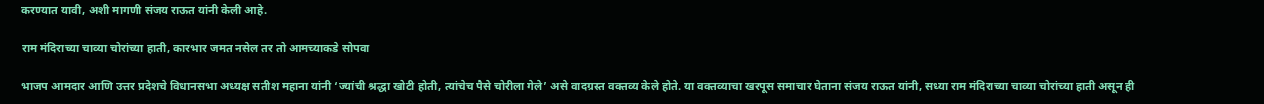करण्यात यावी, अशी मागणी संजय राऊत यांनी केली आहे.

राम मंदिराच्या चाव्या चोरांच्या हाती, कारभार जमत नसेल तर तो आमच्याकडे सोपवा

भाजप आमदार आणि उत्तर प्रदेशचे विधानसभा अध्यक्ष सतीश महाना यांनी ‘ज्यांची श्रद्धा खोटी होती, त्यांचेच पैसे चोरीला गेले’ असे वादग्रस्त वक्तव्य केले होते. या वक्तव्याचा खरपूस समाचार घेताना संजय राऊत यांनी, सध्या राम मंदिराच्या चाव्या चोरांच्या हाती असून ही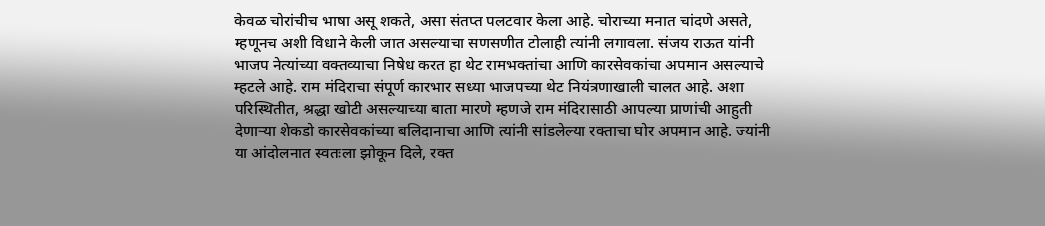केवळ चोरांचीच भाषा असू शकते, असा संतप्त पलटवार केला आहे. चोराच्या मनात चांदणे असते, म्हणूनच अशी विधाने केली जात असल्याचा सणसणीत टोलाही त्यांनी लगावला. संजय राऊत यांनी भाजप नेत्यांच्या वक्तव्याचा निषेध करत हा थेट रामभक्तांचा आणि कारसेवकांचा अपमान असल्याचे म्हटले आहे. राम मंदिराचा संपूर्ण कारभार सध्या भाजपच्या थेट नियंत्रणाखाली चालत आहे. अशा परिस्थितीत, श्रद्धा खोटी असल्याच्या बाता मारणे म्हणजे राम मंदिरासाठी आपल्या प्राणांची आहुती देणाऱ्या शेकडो कारसेवकांच्या बलिदानाचा आणि त्यांनी सांडलेल्या रक्ताचा घोर अपमान आहे. ज्यांनी या आंदोलनात स्वतःला झोकून दिले, रक्त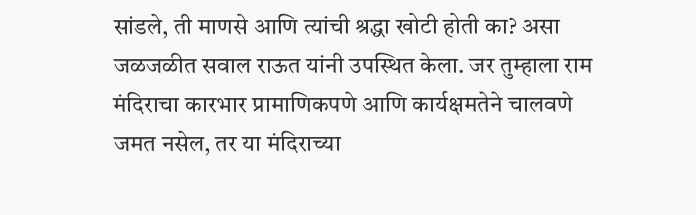सांडले, ती माणसे आणि त्यांची श्रद्धा खोटी होती का? असा जळजळीत सवाल राऊत यांनी उपस्थित केला. जर तुम्हाला राम मंदिराचा कारभार प्रामाणिकपणे आणि कार्यक्षमतेने चालवणे जमत नसेल, तर या मंदिराच्या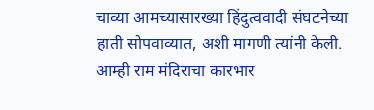चाव्या आमच्यासारख्या हिंदुत्ववादी संघटनेच्या हाती सोपवाव्यात, अशी मागणी त्यांनी केली. आम्ही राम मंदिराचा कारभार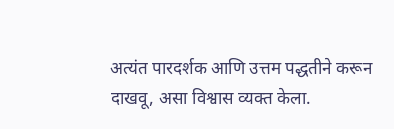अत्यंत पारदर्शक आणि उत्तम पद्धतीने करून दाखवू, असा विश्वास व्यक्त केला.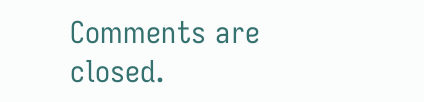Comments are closed.